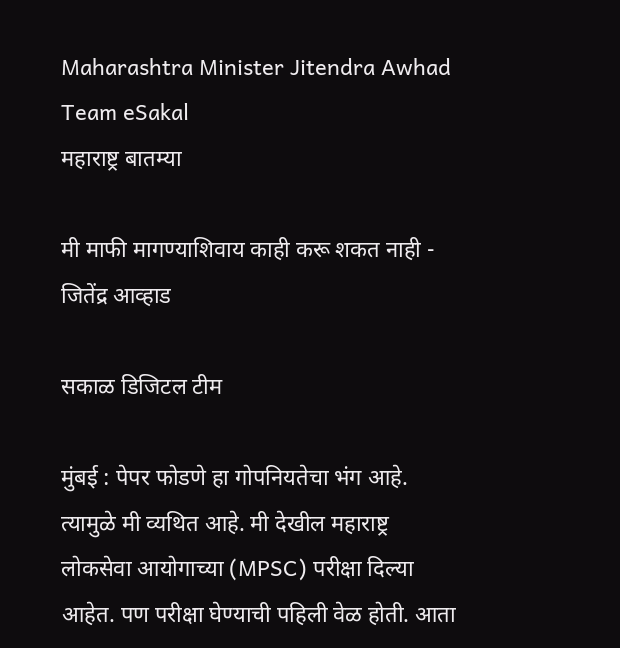Maharashtra Minister Jitendra Awhad Team eSakal
महाराष्ट्र बातम्या

मी माफी मागण्याशिवाय काही करू शकत नाही - जितेंद्र आव्हाड

सकाळ डिजिटल टीम

मुंबई : पेपर फोडणे हा गोपनियतेचा भंग आहे. त्यामुळे मी व्यथित आहे. मी देखील महाराष्ट्र लोकसेवा आयोगाच्या (MPSC) परीक्षा दिल्या आहेत. पण परीक्षा घेण्याची पहिली वेळ होती. आता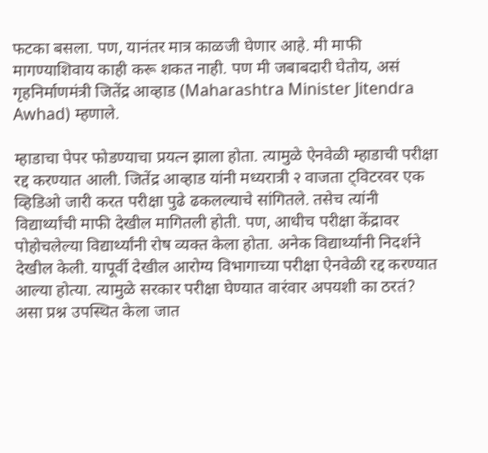फटका बसला. पण, यानंतर मात्र काळजी घेणार आहे. मी माफी मागण्याशिवाय काही करू शकत नाही. पण मी जबाबदारी घेतोय, असं गृहनिर्माणमंत्री जितेंद्र आव्हाड (Maharashtra Minister Jitendra Awhad) म्हणाले.

म्हाडाचा पेपर फोडण्याचा प्रयत्न झाला होता. त्यामुळे ऐनवेळी म्हाडाची परीक्षा रद्द करण्यात आली. जितेंद्र आव्हाड यांनी मध्यरात्री २ वाजता ट्विटरवर एक व्हिडिओ जारी करत परीक्षा पुढे ढकलल्याचे सांगितले. तसेच त्यांनी विद्यार्थ्यांची माफी देखील मागितली होती. पण, आधीच परीक्षा केंद्रावर पोहोचलेल्या विद्यार्थ्यांनी रोष व्यक्त केला होता. अनेक विद्यार्थ्यांनी निदर्शने देखील केली. यापूर्वी देखील आरोग्य विभागाच्या परीक्षा ऐनवेळी रद्द करण्यात आल्या होत्या. त्यामुळे सरकार परीक्षा घेण्यात वारंवार अपयशी का ठरतं? असा प्रश्न उपस्थित केला जात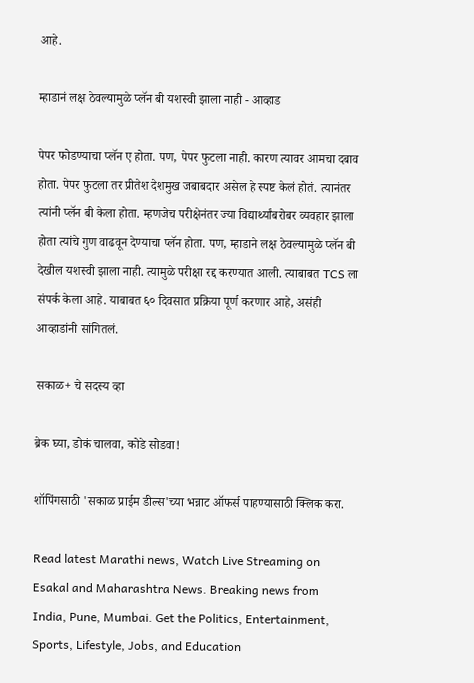आहे.

म्हाडानं लक्ष ठेवल्यामुळे प्लॅन बी यशस्वी झाला नाही - आव्हाड

पेपर फोडण्याचा प्लॅन ए होता. पण, पेपर फुटला नाही. कारण त्यावर आमचा दबाव होता. पेपर फुटला तर प्रीतेश देशमुख जबाबदार असेल हे स्पष्ट केलं होतं. त्यानंतर त्यांनी प्लॅन बी केला होता. म्हणजेच परीक्षेनंतर ज्या विद्यार्थ्यांबरोबर व्यवहार झाला होता त्यांचे गुण वाढवून देण्याचा प्लॅन होता. पण, म्हाडाने लक्ष ठेवल्यामुळे प्लॅन बी देखील यशस्वी झाला नाही. त्यामुळे परीक्षा रद्द करण्यात आली. त्याबाबत TCS ला संपर्क केला आहे. याबाबत ६० दिवसात प्रक्रिया पूर्ण करणार आहे, असंही आव्हाडांनी सांगितलं.

सकाळ+ चे सदस्य व्हा

ब्रेक घ्या, डोकं चालवा, कोडे सोडवा!

शॉपिंगसाठी 'सकाळ प्राईम डील्स'च्या भन्नाट ऑफर्स पाहण्यासाठी क्लिक करा.

Read latest Marathi news, Watch Live Streaming on Esakal and Maharashtra News. Breaking news from India, Pune, Mumbai. Get the Politics, Entertainment, Sports, Lifestyle, Jobs, and Education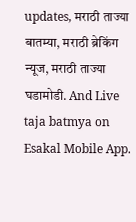updates, मराठी ताज्या बातम्या, मराठी ब्रेकिंग न्यूज, मराठी ताज्या घडामोडी. And Live taja batmya on Esakal Mobile App.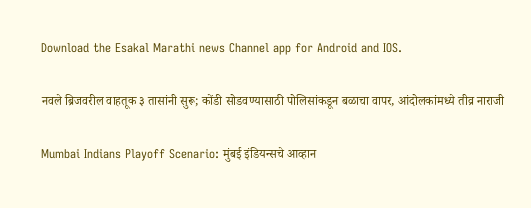Download the Esakal Marathi news Channel app for Android and IOS.

नवले ब्रिजवरील वाहतूक ३ तासांनी सुरू; कोंडी सोडवण्यासाठी पोलिसांकडून बळाचा वापर, आंदोलकांमध्ये तीव्र नाराजी

Mumbai Indians Playoff Scenario: मुंबई इंडियन्सचे आव्हान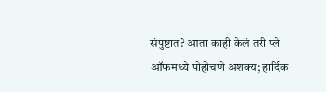संपुष्टात? आता काही केलं तरी प्ले ऑफमध्ये पोहोचणे अशक्य; हार्दिक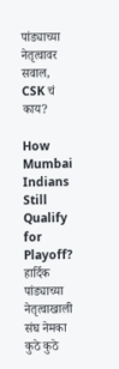पांड्याच्या नेतृत्वावर सवाल, CSK चं काय?

How Mumbai Indians Still Qualify for Playoff? हार्दिक पांड्याच्या नेतृत्वाखाली संघ नेमका कुठे कुठे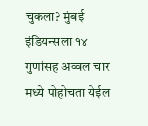चुकला? मुंबई इंडियन्सला १४ गुणांसह अव्वल चार मध्ये पोहोचता येईल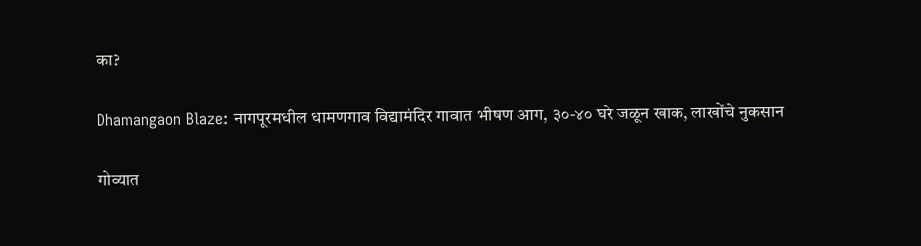का?

Dhamangaon Blaze: नागपूरमधील धामणगाव विद्यामंदिर गावात भीषण आग, ३०-४० घरे जळून खाक, लाखोंचे नुकसान

गोव्यात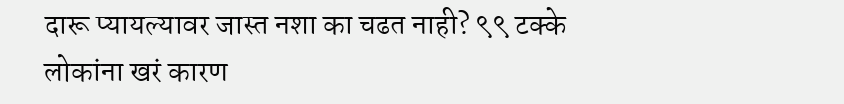दारू प्यायल्यावर जास्त नशा का चढत नाही? ९९ टक्के लोकांना खरं कारण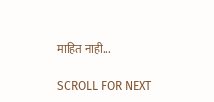माहित नाही...

SCROLL FOR NEXT